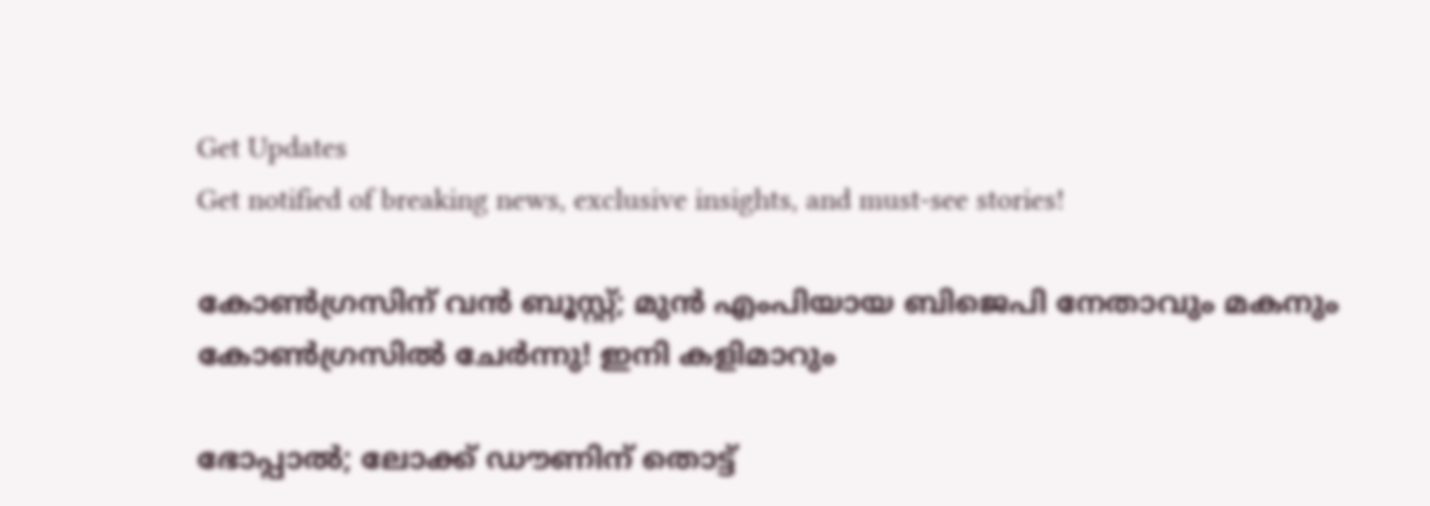Get Updates
Get notified of breaking news, exclusive insights, and must-see stories!

കോൺഗ്രസിന് വൻ ബൂസ്റ്റ്; മുൻ എംപിയായ ബിജെപി നേതാവും മകനും കോൺഗ്രസിൽ ചേർന്നു! ഇനി കളിമാറും

ഭോപ്പാൽ; ലോക്ക് ഡൗണിന് തൊട്ട്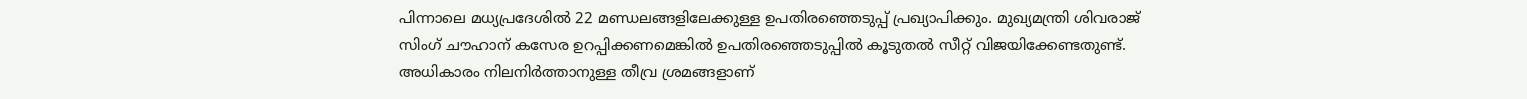പിന്നാലെ മധ്യപ്രദേശിൽ 22 മണ്ഡലങ്ങളിലേക്കുള്ള ഉപതിരഞ്ഞെടുപ്പ് പ്രഖ്യാപിക്കും. മുഖ്യമന്ത്രി ശിവരാജ് സിംഗ് ചൗഹാന് കസേര ഉറപ്പിക്കണമെങ്കിൽ ഉപതിരഞ്ഞെടുപ്പിൽ കൂടുതൽ സീറ്റ് വിജയിക്കേണ്ടതുണ്ട്. അധികാരം നിലനിർത്താനുള്ള തീവ്ര ശ്രമങ്ങളാണ്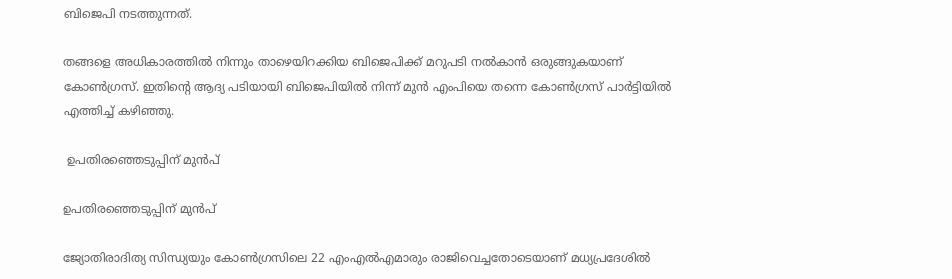ബിജെപി നടത്തുന്നത്.

തങ്ങളെ അധികാരത്തിൽ നിന്നും താഴെയിറക്കിയ ബിജെപിക്ക് മറുപടി നൽകാൻ ഒരുങ്ങുകയാണ് കോൺഗ്രസ്. ഇതിന്റെ ആദ്യ പടിയായി ബിജെപിയിൽ നിന്ന് മുൻ എംപിയെ തന്നെ കോൺഗ്രസ് പാർട്ടിയിൽ എത്തിച്ച് കഴിഞ്ഞു.

 ഉപതിരഞ്ഞെടുപ്പിന് മുൻപ്

ഉപതിരഞ്ഞെടുപ്പിന് മുൻപ്

ജ്യോതിരാദിത്യ സിന്ധ്യയും കോൺഗ്രസിലെ 22 എംഎൽഎമാരും രാജിവെച്ചതോടെയാണ് മധ്യപ്രദേശിൽ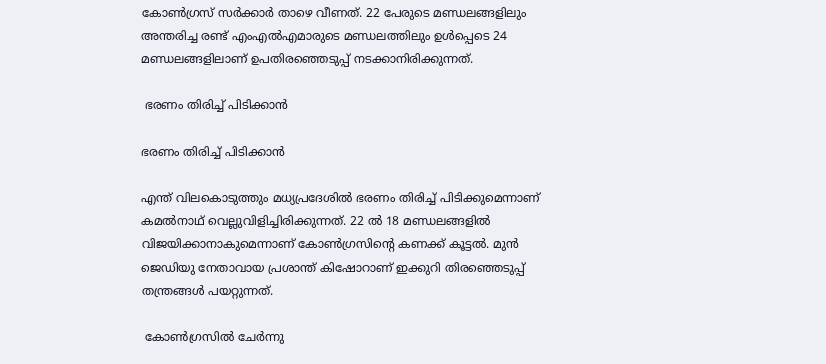കോൺഗ്രസ് സർക്കാർ താഴെ വീണത്. 22 പേരുടെ മണ്ഡലങ്ങളിലും അന്തരിച്ച രണ്ട് എംഎൽഎമാരുടെ മണ്ഡലത്തിലും ഉൾപ്പെടെ 24 മണ്ഡലങ്ങളിലാണ് ഉപതിര‍ഞ്ഞെടുപ്പ് നടക്കാനിരിക്കുന്നത്.

 ഭരണം തിരിച്ച് പിടിക്കാൻ

ഭരണം തിരിച്ച് പിടിക്കാൻ

എന്ത് വിലകൊടുത്തും മധ്യപ്രദേശിൽ ഭരണം തിരിച്ച് പിടിക്കുമെന്നാണ് കമൽനാഥ് വെല്ലുവിളിച്ചിരിക്കുന്നത്. 22 ൽ 18 മണ്ഡലങ്ങളിൽ വിജയിക്കാനാകുമെന്നാണ് കോൺഗ്രസിന്റെ കണക്ക് കൂട്ടൽ. മുൻ ജെഡിയു നേതാവായ പ്രശാന്ത് കിഷോറാണ് ഇക്കുറി തിരഞ്ഞെടുപ്പ് തന്ത്രങ്ങൾ പയറ്റുന്നത്.

 കോൺഗ്രസിൽ ചേർന്നു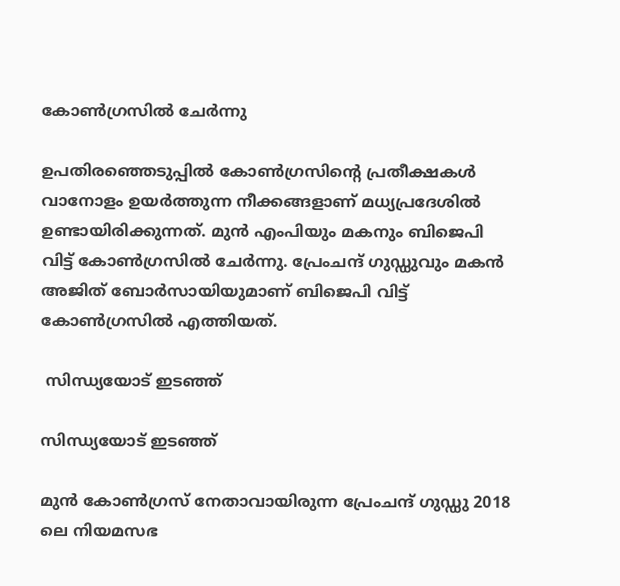കോൺഗ്രസിൽ ചേർന്നു

ഉപതിരഞ്ഞെടുപ്പിൽ കോണ്‍ഗ്രസിന്റെ പ്രതീക്ഷകൾ വാനോളം ഉയർത്തുന്ന നീക്കങ്ങളാണ് മധ്യപ്രദേശിൽ ഉണ്ടായിരിക്കുന്നത്. മുൻ എംപിയും മകനും ബിജെപി വിട്ട് കോൺഗ്രസിൽ ചേർന്നു. പ്രേംചന്ദ് ഗുഡ്ഡുവും മകൻ അജിത് ബോർസായിയുമാണ് ബിജെപി വിട്ട് കോൺഗ്രസിൽ എത്തിയത്.

 സിന്ധ്യയോട് ഇടഞ്ഞ്

സിന്ധ്യയോട് ഇടഞ്ഞ്

മുൻ കോൺഗ്രസ് നേതാവായിരുന്ന പ്രേംചന്ദ് ഗുഡ്ഡു 2018 ലെ നിയമസഭ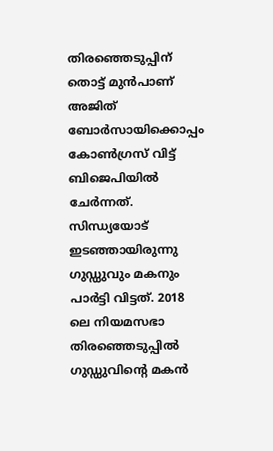തിരഞ്ഞെടുപ്പിന് തൊട്ട് മുൻപാണ് അജിത് ബോർസായിക്കൊപ്പം കോൺഗ്രസ് വിട്ട് ബിജെപിയിൽ ചേർന്നത്. സിന്ധ്യയോട് ഇടഞ്ഞായിരുന്നു ഗുഡ്ഡുവും മകനും പാർട്ടി വിട്ടത്. 2018 ലെ നിയമസഭാ തിരഞ്ഞെടുപ്പില്‍ ഗുഡ്ഡുവിന്‍റെ മകന്‍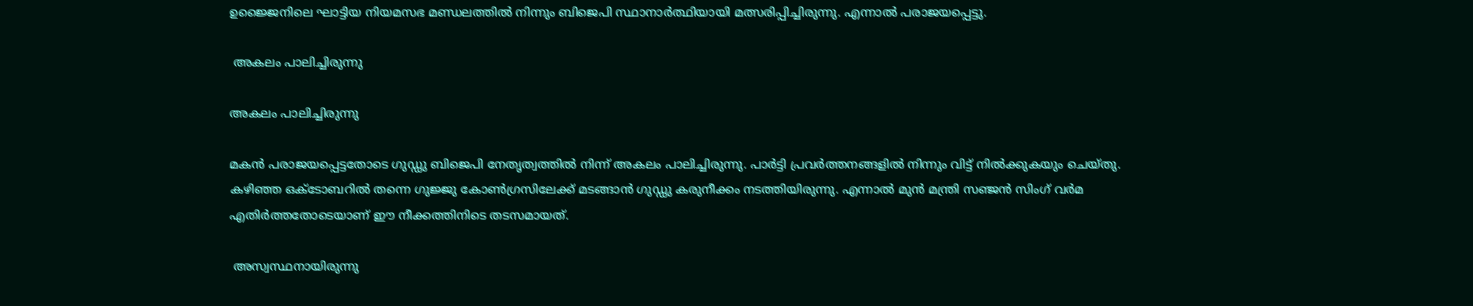ഉജ്ജൈനിലെ ഘാട്ടിയ നിയമസഭ മണ്ഡലത്തിൽ നിന്നും ബിജെപി സ്ഥാനാർത്ഥിയായി മത്സരിപ്പിച്ചിരുന്നു. എന്നാൽ പരാജയപ്പെട്ടു.

 അകലം പാലിച്ചിരുന്നു

അകലം പാലിച്ചിരുന്നു

മകൻ പരാജയപ്പെട്ടതോടെ ഗുഡ്ഡു ബിജെപി നേതൃത്വത്തിൽ നിന്ന് അകലം പാലിച്ചിരുന്നു. പാർട്ടി പ്രവർത്തനങ്ങളിൽ നിന്നും വിട്ട് നിൽക്കുകയും ചെയ്തു. കഴിഞ്ഞ ഒക്ടോബറിൽ തന്നെ ഗുജ്ജു കോൺഗ്രസിലേക്ക് മടങ്ങാൻ ഗുഡ്ഡു കരുനീക്കം നടത്തിയിരുന്നു. എന്നാൽ മുൻ മന്ത്രി സഞ്ജൻ സിംഗ് വർമ എതിർത്തതോടെയാണ് ഈ നീക്കത്തിനിടെ തടസമായത്.

 അസ്വസ്ഥനായിരുന്നു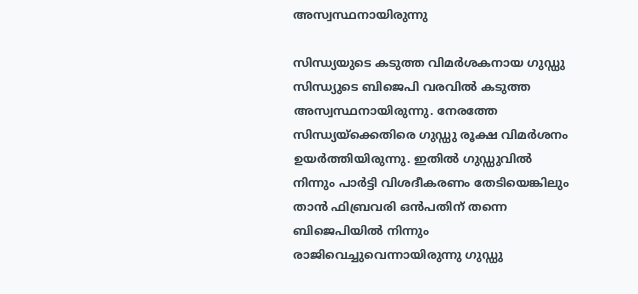അസ്വസ്ഥനായിരുന്നു

സിന്ധ്യയുടെ കടുത്ത വിമർശകനായ ഗുഡ്ഡു സിന്ധ്യുടെ ബിജെപി വരവിൽ കടുത്ത അസ്വസ്ഥനായിരുന്നു. നേരത്തേ സിന്ധ്യയ്ക്കെതിരെ ഗുഡ്ഡു രൂക്ഷ വിമർശനം ഉയർത്തിയിരുന്നു. ഇതിൽ ഗുഡ്ഡുവിൽ നിന്നും പാർട്ടി വിശദീകരണം തേടിയെങ്കിലും താൻ ഫിബ്രവരി ഒൻപതിന് തന്നെ ബിജെപിയിൽ നിന്നും രാജിവെച്ചുവെന്നായിരുന്നു ഗുഡ്ഡു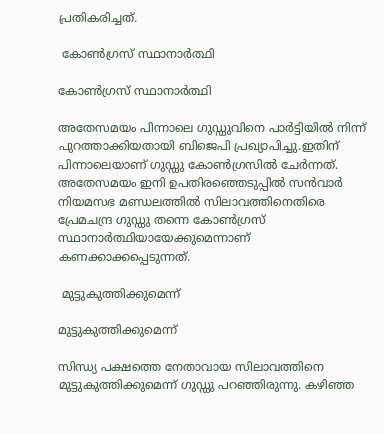പ്രതികരിച്ചത്.

 കോൺഗ്രസ് സ്ഥാനാർത്ഥി

കോൺഗ്രസ് സ്ഥാനാർത്ഥി

അതേസമയം പിന്നാലെ ഗുഡ്ഡുവിനെ പാർട്ടിയിൽ നിന്ന് പുറത്താക്കിയതായി ബിജെപി പ്രഖ്യാപിച്ചു.ഇതിന് പിന്നാലെയാണ് ഗുഡ്ഡു കോൺഗ്രസിൽ ചേർന്നത്. അതേസമയം ഇനി ഉപതിരഞ്ഞെടുപ്പിൽ സൻവാർ നിയമസഭ മണ്ഡലത്തിൽ സിലാവത്തിനെതിരെ പ്രേമചന്ദ്ര ഗുഡ്ഡു തന്നെ കോൺഗ്രസ് സ്ഥാനാർത്ഥിയായേക്കുമെന്നാണ് കണക്കാക്കപ്പെടുന്നത്.

 മുട്ടുകുത്തിക്കുമെന്ന്

മുട്ടുകുത്തിക്കുമെന്ന്

സിന്ധ്യ പക്ഷത്തെ നേതാവായ സിലാവത്തിനെ മുട്ടുകുത്തിക്കുമെന്ന് ഗുഡ്ഡു പറഞ്ഞിരുന്നു. കഴിഞ്ഞ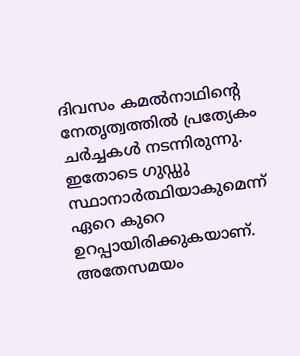ദിവസം കമൽനാഥിന്റെ നേതൃത്വത്തിൽ പ്രത്യേകം ചർച്ചകൾ നടന്നിരുന്നു. ഇതോടെ ഗുഡ്ഡു സ്ഥാനാർത്ഥിയാകുമെന്ന് ഏറെ കുറെ ഉറപ്പായിരിക്കുകയാണ്. അതേസമയം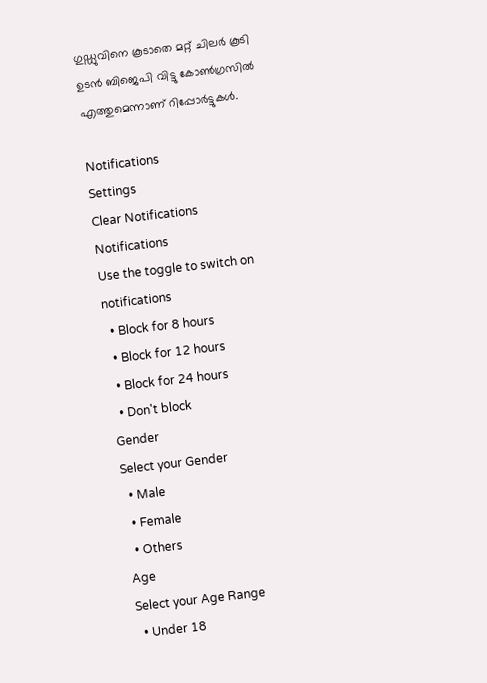ഗുഡ്ഡുവിനെ കൂടാതെ മറ്റ് ചിലർ കൂടി ഉടൻ ബിജെപി വിട്ടു കോൺഗ്രസിൽ എത്തുമെന്നാണ് റിപ്പോർട്ടുകൾ.

Notifications
Settings
Clear Notifications
Notifications
Use the toggle to switch on notifications
  • Block for 8 hours
  • Block for 12 hours
  • Block for 24 hours
  • Don't block
Gender
Select your Gender
  • Male
  • Female
  • Others
Age
Select your Age Range
  • Under 18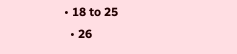• 18 to 25
  • 26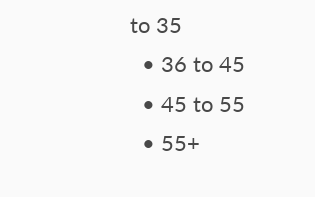to 35
  • 36 to 45
  • 45 to 55
  • 55+